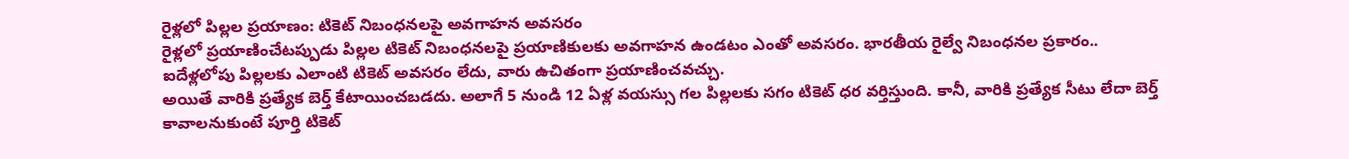రైళ్లలో పిల్లల ప్రయాణం: టికెట్ నిబంధనలపై అవగాహన అవసరం
రైళ్లలో ప్రయాణించేటప్పుడు పిల్లల టికెట్ నిబంధనలపై ప్రయాణికులకు అవగాహన ఉండటం ఎంతో అవసరం. భారతీయ రైల్వే నిబంధనల ప్రకారం.. ఐదేళ్లలోపు పిల్లలకు ఎలాంటి టికెట్ అవసరం లేదు, వారు ఉచితంగా ప్రయాణించవచ్చు.
అయితే వారికి ప్రత్యేక బెర్త్ కేటాయించబడదు. అలాగే 5 నుండి 12 ఏళ్ల వయస్సు గల పిల్లలకు సగం టికెట్ ధర వర్తిస్తుంది. కానీ, వారికి ప్రత్యేక సీటు లేదా బెర్త్ కావాలనుకుంటే పూర్తి టికెట్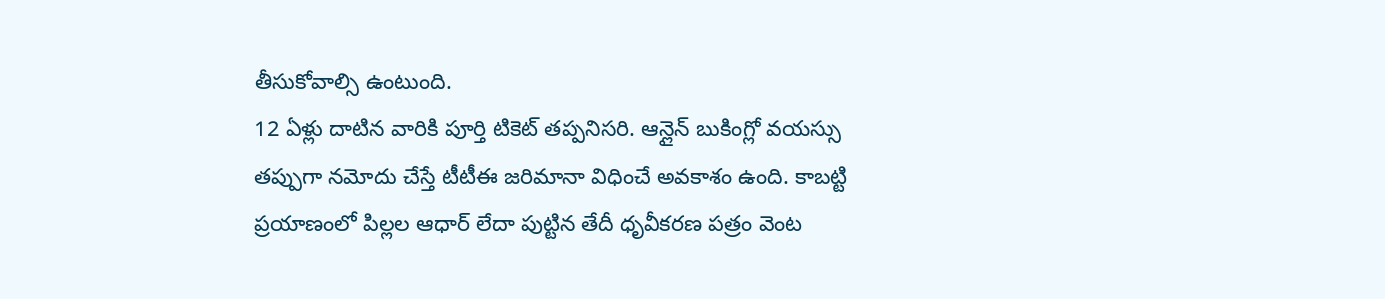తీసుకోవాల్సి ఉంటుంది.
12 ఏళ్లు దాటిన వారికి పూర్తి టికెట్ తప్పనిసరి. ఆన్లైన్ బుకింగ్లో వయస్సు తప్పుగా నమోదు చేస్తే టీటీఈ జరిమానా విధించే అవకాశం ఉంది. కాబట్టి ప్రయాణంలో పిల్లల ఆధార్ లేదా పుట్టిన తేదీ ధృవీకరణ పత్రం వెంట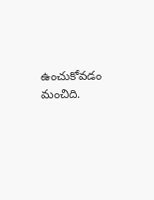ఉంచుకోవడం మంచిది.